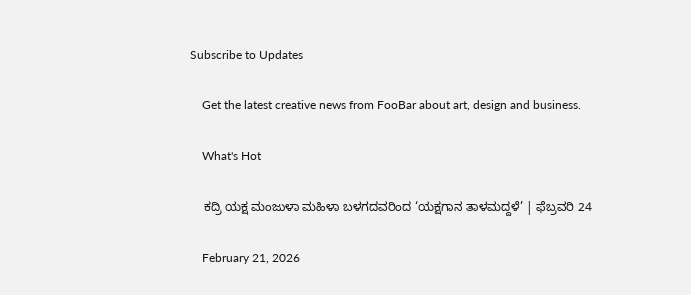Subscribe to Updates

    Get the latest creative news from FooBar about art, design and business.

    What's Hot

    ಕದ್ರಿ ಯಕ್ಷ ಮಂಜುಳಾ ಮಹಿಳಾ ಬಳಗದವರಿಂದ ‘ಯಕ್ಷಗಾನ ತಾಳಮದ್ದಳೆ’ | ಫೆಬ್ರವರಿ 24

    February 21, 2026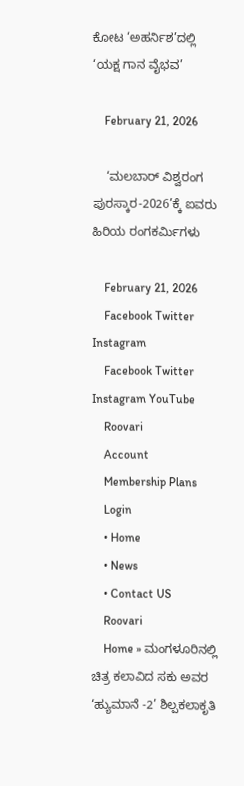ಕೋಟ ‘ಅಹರ್ನಿಶ’ದಲ್ಲಿ ‘ಯಕ್ಷ ಗಾನ ವೈಭವ’

    February 21, 2026

    ‘ಮಲಬಾರ್ ವಿಶ್ವರಂಗ ಪುರಸ್ಕಾರ-2026’ಕ್ಕೆ ಐವರು ಹಿರಿಯ ರಂಗಕರ್ಮಿಗಳು

    February 21, 2026
    Facebook Twitter Instagram
    Facebook Twitter Instagram YouTube
    Roovari
    Account
    Membership Plans
    Login
    • Home
    • News
    • Contact US
    Roovari
    Home » ಮಂಗಳೂರಿನಲ್ಲಿ ಚಿತ್ರ ಕಲಾವಿದ ಸಕು ಅವರ ‘ಹ್ಯುಮಾನೆ -2’ ಶಿಲ್ಪಕಲಾಕೃತಿ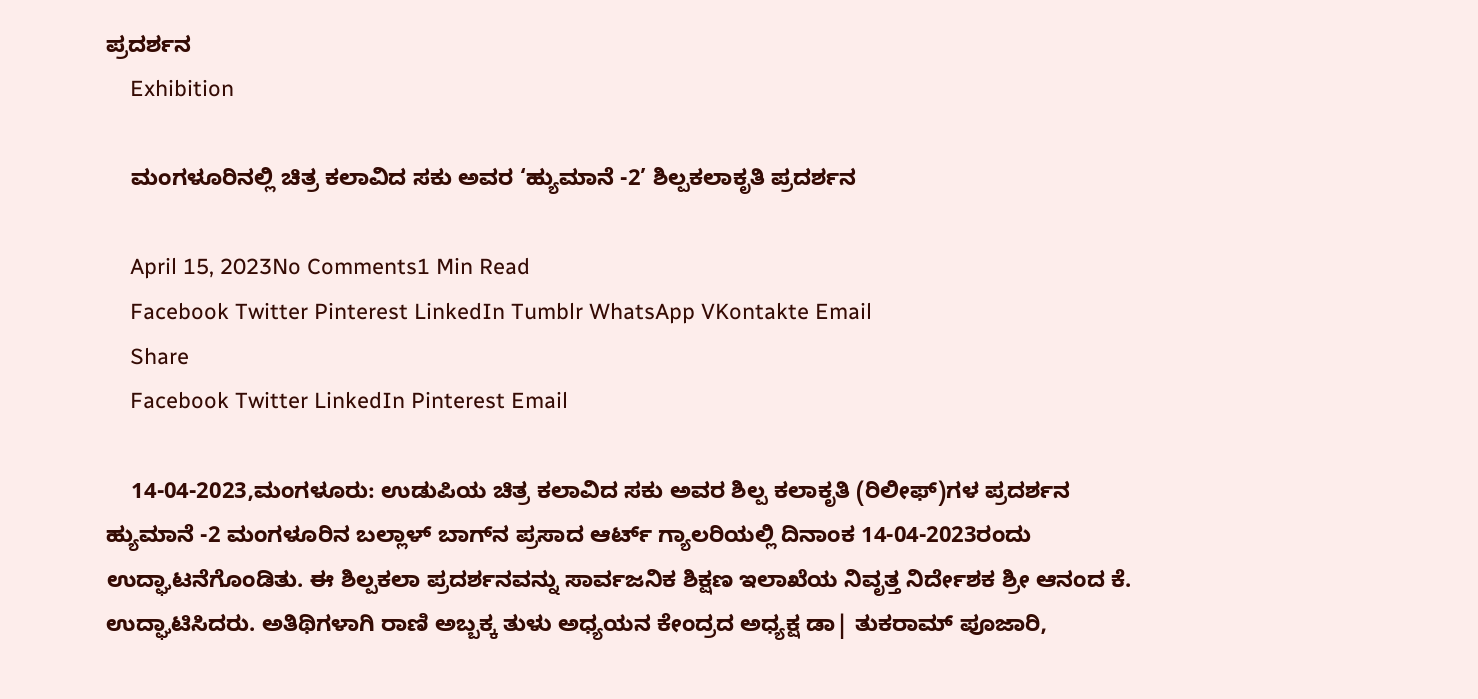ಪ್ರದರ್ಶನ
    Exhibition

    ಮಂಗಳೂರಿನಲ್ಲಿ ಚಿತ್ರ ಕಲಾವಿದ ಸಕು ಅವರ ‘ಹ್ಯುಮಾನೆ -2’ ಶಿಲ್ಪಕಲಾಕೃತಿ ಪ್ರದರ್ಶನ

    April 15, 2023No Comments1 Min Read
    Facebook Twitter Pinterest LinkedIn Tumblr WhatsApp VKontakte Email
    Share
    Facebook Twitter LinkedIn Pinterest Email

    14-04-2023,ಮಂಗಳೂರು: ಉಡುಪಿಯ ಚಿತ್ರ ಕಲಾವಿದ ಸಕು ಅವರ ಶಿಲ್ಪ ಕಲಾಕೃತಿ (ರಿಲೀಫ್‌)ಗಳ ಪ್ರದರ್ಶನ ಹ್ಯುಮಾನೆ -2 ಮಂಗಳೂರಿನ ಬಲ್ಲಾಳ್ ಬಾಗ್‌ನ ಪ್ರಸಾದ ಆರ್ಟ್ ಗ್ಯಾಲರಿಯಲ್ಲಿ ದಿನಾಂಕ 14-04-2023ರಂದು ಉದ್ಘಾಟನೆಗೊಂಡಿತು. ಈ ಶಿಲ್ಪಕಲಾ ಪ್ರದರ್ಶನವನ್ನು ಸಾರ್ವಜನಿಕ ಶಿಕ್ಷಣ ಇಲಾಖೆಯ ನಿವೃತ್ತ ನಿರ್ದೇಶಕ ಶ್ರೀ ಆನಂದ ಕೆ. ಉದ್ಘಾಟಿಸಿದರು. ಅತಿಥಿಗಳಾಗಿ ರಾಣಿ ಅಬ್ಬಕ್ಕ ತುಳು ಅಧ್ಯಯನ ಕೇಂದ್ರದ ಅಧ್ಯಕ್ಷ ಡಾ| ತುಕರಾಮ್‌ ಪೂಜಾರಿ,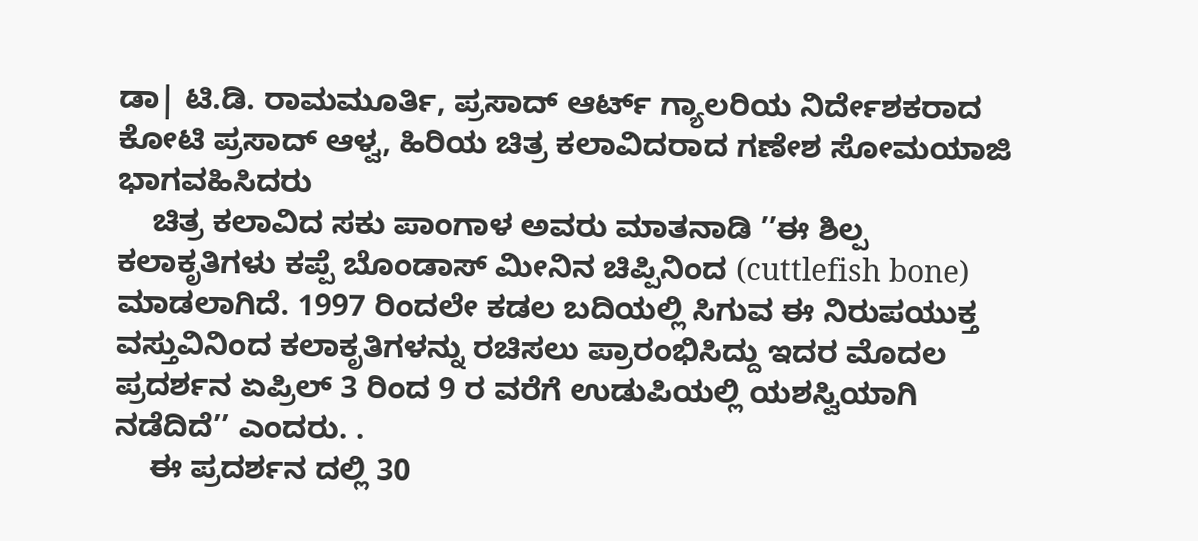ಡಾ| ಟಿ.ಡಿ. ರಾಮಮೂರ್ತಿ, ಪ್ರಸಾದ್ ಆರ್ಟ್ ಗ್ಯಾಲರಿಯ ನಿರ್ದೇಶಕರಾದ ಕೋಟಿ ಪ್ರಸಾದ್ ಆಳ್ವ, ಹಿರಿಯ ಚಿತ್ರ ಕಲಾವಿದರಾದ ಗಣೇಶ ಸೋಮಯಾಜಿ ಭಾಗವಹಿಸಿದರು
    ಚಿತ್ರ ಕಲಾವಿದ ಸಕು ಪಾಂಗಾಳ ಅವರು ಮಾತನಾಡಿ ’’ಈ ಶಿಲ್ಪ ಕಲಾಕೃತಿಗಳು ಕಪ್ಪೆ ಬೊಂಡಾಸ್‌ ಮೀನಿನ ಚಿಪ್ಪಿನಿಂದ (cuttlefish bone) ಮಾಡಲಾಗಿದೆ. 1997 ರಿಂದಲೇ ಕಡಲ ಬದಿಯಲ್ಲಿ ಸಿಗುವ ಈ ನಿರುಪಯುಕ್ತ ವಸ್ತುವಿನಿಂದ ಕಲಾಕೃತಿಗಳನ್ನು ರಚಿಸಲು ಪ್ರಾರಂಭಿಸಿದ್ದು ಇದರ ಮೊದಲ ಪ್ರದರ್ಶನ ಏಪ್ರಿಲ್ 3 ರಿಂದ 9 ರ ವರೆಗೆ ಉಡುಪಿಯಲ್ಲಿ ಯಶಸ್ವಿಯಾಗಿ ನಡೆದಿದೆ’’ ಎಂದರು. .
    ಈ ಪ್ರದರ್ಶನ ದಲ್ಲಿ 30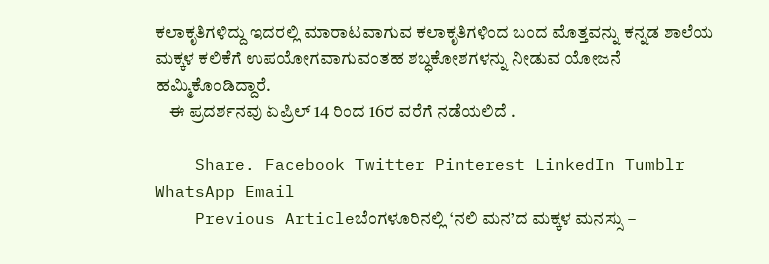ಕಲಾಕೃತಿಗಳಿದ್ದು ಇದರಲ್ಲಿ ಮಾರಾಟವಾಗುವ ಕಲಾಕೃತಿಗಳಿಂದ ಬಂದ ಮೊತ್ತವನ್ನು ಕನ್ನಡ ಶಾಲೆಯ ಮಕ್ಕಳ ಕಲಿಕೆಗೆ ಉಪಯೋಗವಾಗುವಂತಹ ಶಬ್ಧಕೋಶಗಳನ್ನು ನೀಡುವ ಯೋಜನೆ ಹಮ್ಮಿಕೊಂಡಿದ್ದಾರೆ.
    ಈ ಪ್ರದರ್ಶನವು ಏಪ್ರಿಲ್ 14 ರಿಂದ 16ರ ವರೆಗೆ ನಡೆಯಲಿದೆ .

    Share. Facebook Twitter Pinterest LinkedIn Tumblr WhatsApp Email
    Previous Articleಬೆಂಗಳೂರಿನಲ್ಲಿ ‘ನಲಿ ಮನ’ದ ಮಕ್ಕಳ ಮನಸ್ಸು –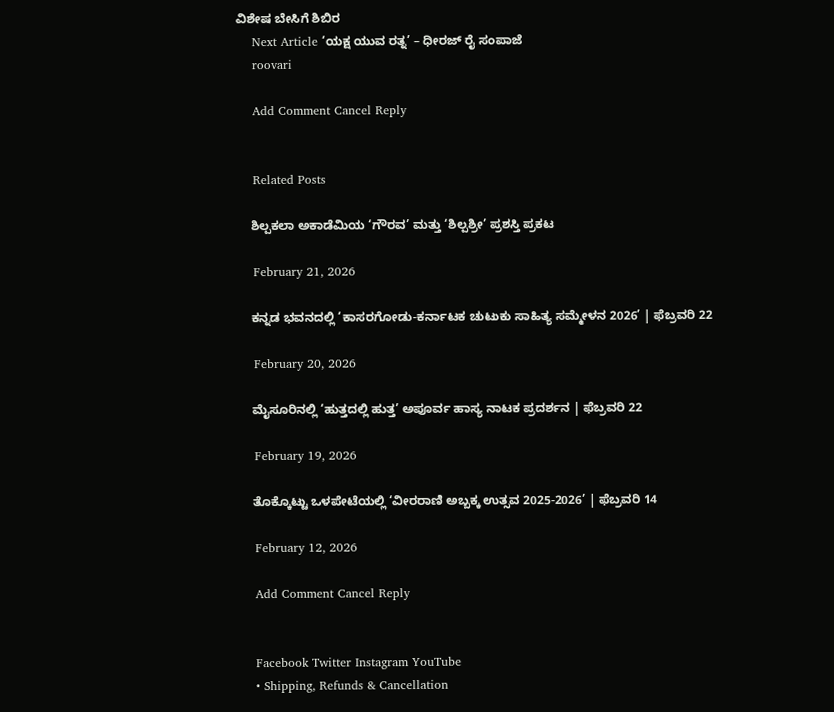ವಿಶೇಷ ಬೇಸಿಗೆ ಶಿಬಿರ
    Next Article ‘ಯಕ್ಷ ಯುವ ರತ್ನ’ – ಧೀರಜ್ ರೈ ಸಂಪಾಜೆ
    roovari

    Add Comment Cancel Reply


    Related Posts

    ಶಿಲ್ಪಕಲಾ ಅಕಾಡೆಮಿಯ ‘ಗೌರವ’ ಮತ್ತು ‘ಶಿಲ್ಪಶ್ರೀ’ ಪ್ರಶಸ್ತಿ ಪ್ರಕಟ

    February 21, 2026

    ಕನ್ನಡ ಭವನದಲ್ಲಿ ‘ಕಾಸರಗೋಡು-ಕರ್ನಾಟಕ ಚುಟುಕು ಸಾಹಿತ್ಯ ಸಮ್ಮೇಳನ 2026’ | ಫೆಬ್ರವರಿ 22

    February 20, 2026

    ಮೈಸೂರಿನಲ್ಲಿ ‘ಹುತ್ತದಲ್ಲಿ ಹುತ್ತ’ ಅಪೂರ್ವ ಹಾಸ್ಯ ನಾಟಕ ಪ್ರದರ್ಶನ | ಫೆಬ್ರವರಿ 22

    February 19, 2026

    ತೊಕ್ಕೊಟ್ಟು ಒಳಪೇಟೆಯಲ್ಲಿ ‘ವೀರರಾಣಿ ಅಬ್ಬಕ್ಕ ಉತ್ಸವ 2025-2026’ | ಫೆಬ್ರವರಿ 14

    February 12, 2026

    Add Comment Cancel Reply


    Facebook Twitter Instagram YouTube
    • Shipping, Refunds & Cancellation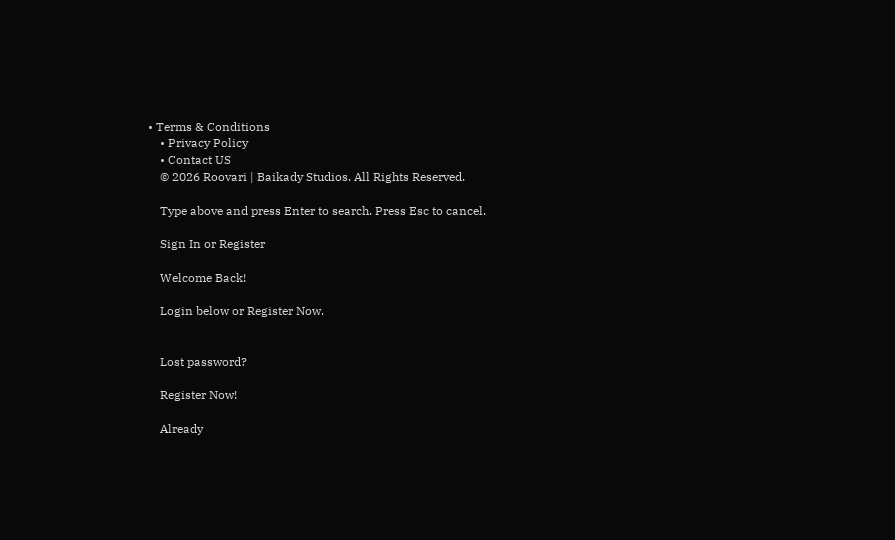• Terms & Conditions
    • Privacy Policy
    • Contact US
    © 2026 Roovari | Baikady Studios. All Rights Reserved.

    Type above and press Enter to search. Press Esc to cancel.

    Sign In or Register

    Welcome Back!

    Login below or Register Now.


    Lost password?

    Register Now!

    Already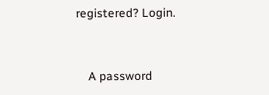registered? Login.


    A password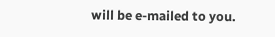will be e-mailed to you.